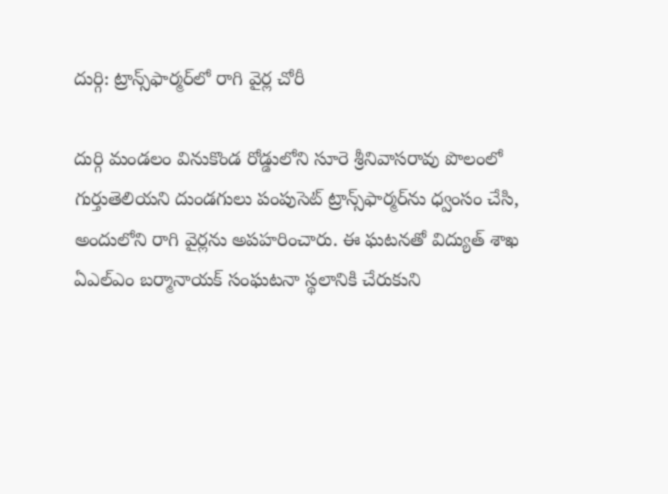దుర్గి: ట్రాన్స్‌ఫార్మర్‌లో రాగి వైర్ల చోరీ

దుర్గి మండలం వినుకొండ రోడ్డులోని సూరె శ్రీనివాసరావు పొలంలో గుర్తుతెలియని దుండగులు పంపుసెట్ ట్రాన్స్‌ఫార్మర్‌ను ధ్వంసం చేసి, అందులోని రాగి వైర్లను అపహరించారు. ఈ ఘటనతో విద్యుత్ శాఖ ఏఎల్ఎం బర్మానాయక్ సంఘటనా స్థలానికి చేరుకుని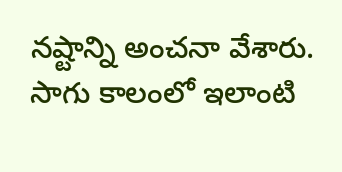నష్టాన్ని అంచనా వేశారు. సాగు కాలంలో ఇలాంటి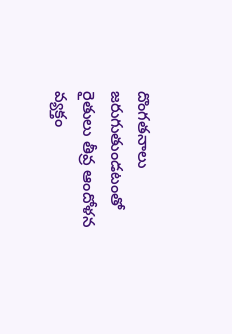దొంగతనాలు జరుగుతుండటంతో రైతులు తీవ్ర ఆందోళన వ్యక్తం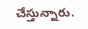చేస్తున్నారు.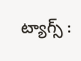ట్యాగ్స్ :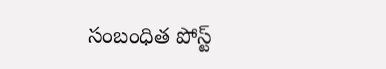సంబంధిత పోస్ట్